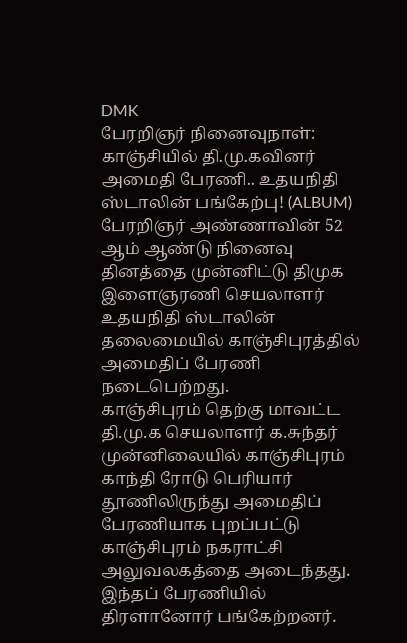DMK
பேரறிஞர் நினைவுநாள்: காஞ்சியில் தி.மு.கவினர் அமைதி பேரணி.. உதயநிதி ஸ்டாலின் பங்கேற்பு! (ALBUM)
பேரறிஞர் அண்ணாவின் 52 ஆம் ஆண்டு நினைவு தினத்தை முன்னிட்டு திமுக இளைஞரணி செயலாளர் உதயநிதி ஸ்டாலின் தலைமையில் காஞ்சிபுரத்தில் அமைதிப் பேரணி நடைபெற்றது.
காஞ்சிபுரம் தெற்கு மாவட்ட தி.மு.க செயலாளர் க.சுந்தர் முன்னிலையில் காஞ்சிபுரம் காந்தி ரோடு பெரியார் தூணிலிருந்து அமைதிப் பேரணியாக புறப்பட்டு காஞ்சிபுரம் நகராட்சி அலுவலகத்தை அடைந்தது. இந்தப் பேரணியில் திரளானோர் பங்கேற்றனர்.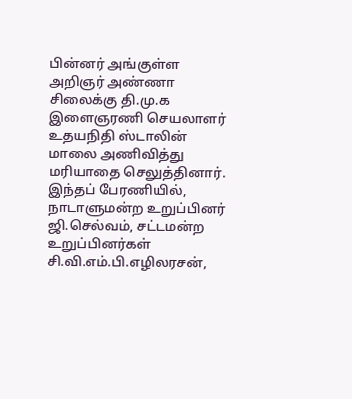பின்னர் அங்குள்ள அறிஞர் அண்ணா சிலைக்கு தி.மு.க இளைஞரணி செயலாளர் உதயநிதி ஸ்டாலின் மாலை அணிவித்து மரியாதை செலுத்தினார்.
இந்தப் பேரணியில், நாடாளுமன்ற உறுப்பினர் ஜி.செல்வம், சட்டமன்ற உறுப்பினர்கள் சி.வி.எம்.பி.எழிலரசன்,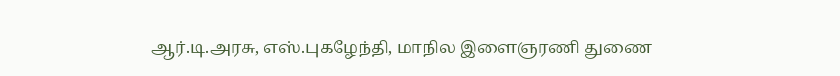ஆர்.டி.அரசு, எஸ்.புகழேந்தி, மாநில இளைஞரணி துணை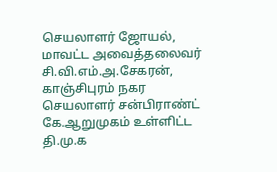செயலாளர் ஜோயல், மாவட்ட அவைத்தலைவர் சி.வி.எம்.அ.சேகரன், காஞ்சிபுரம் நகர செயலாளர் சன்பிராண்ட் கே.ஆறுமுகம் உள்ளிட்ட தி.மு.க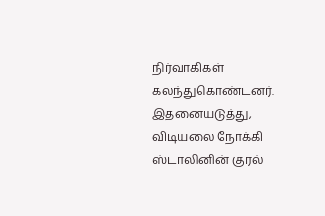நிர்வாகிகள் கலந்துகொண்டனர்.
இதனையடுத்து, விடியலை நோக்கி ஸ்டாலினின் குரல்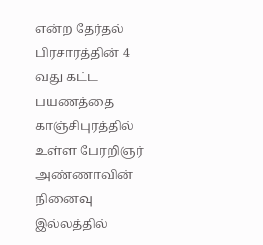என்ற தேர்தல் பிரசாரத்தின் 4 வது கட்ட பயணத்தை காஞ்சிபுரத்தில் உள்ள பேரறிஞர் அண்ணாவின் நினைவு இல்லத்தில்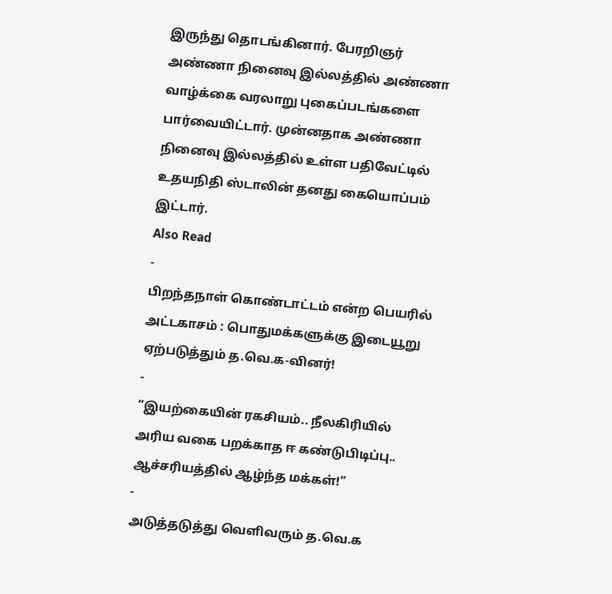இருந்து தொடங்கினார். பேரறிஞர் அண்ணா நினைவு இல்லத்தில் அண்ணா வாழ்க்கை வரலாறு புகைப்படங்களை பார்வையிட்டார். முன்னதாக அண்ணா நினைவு இல்லத்தில் உள்ள பதிவேட்டில் உதயநிதி ஸ்டாலின் தனது கையொப்பம் இட்டார்.
Also Read
-
பிறந்தநாள் கொண்டாட்டம் என்ற பெயரில் அட்டகாசம் : பொதுமக்களுக்கு இடையூறு ஏற்படுத்தும் த.வெ.க-வினர்!
-
”இயற்கையின் ரகசியம்.. நீலகிரியில் அரிய வகை பறக்காத ஈ கண்டுபிடிப்பு.. ஆச்சரியத்தில் ஆழ்ந்த மக்கள்!”
-
அடுத்தடுத்து வெளிவரும் த.வெ.க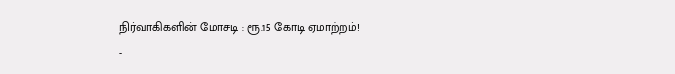நிர்வாகிகளின் மோசடி : ரூ.15 கோடி ஏமாற்றம்!
-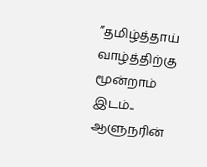”தமிழ்த்தாய் வாழ்த்திற்கு மூன்றாம் இடம்.. ஆளுநரின்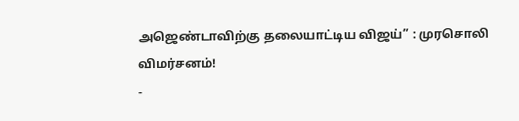அஜெண்டாவிற்கு தலையாட்டிய விஜய்” : முரசொலி விமர்சனம்!
-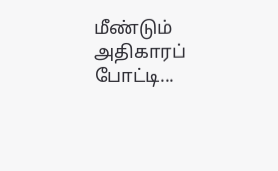மீண்டும் அதிகாரப் போட்டி...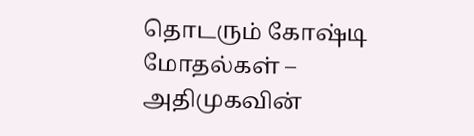தொடரும் கோஷ்டி மோதல்கள் – அதிமுகவின்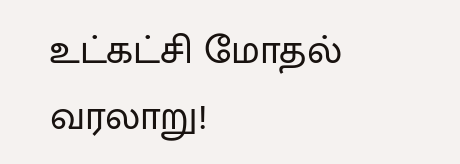உட்கட்சி மோதல் வரலாறு!